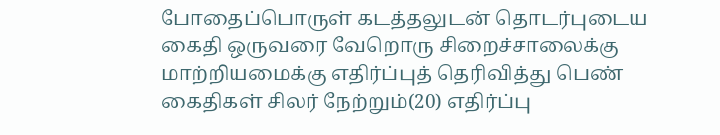போதைப்பொருள் கடத்தலுடன் தொடர்புடைய கைதி ஒருவரை வேறொரு சிறைச்சாலைக்கு மாற்றியமைக்கு எதிர்ப்புத் தெரிவித்து பெண் கைதிகள் சிலர் நேற்றும்(20) எதிர்ப்பு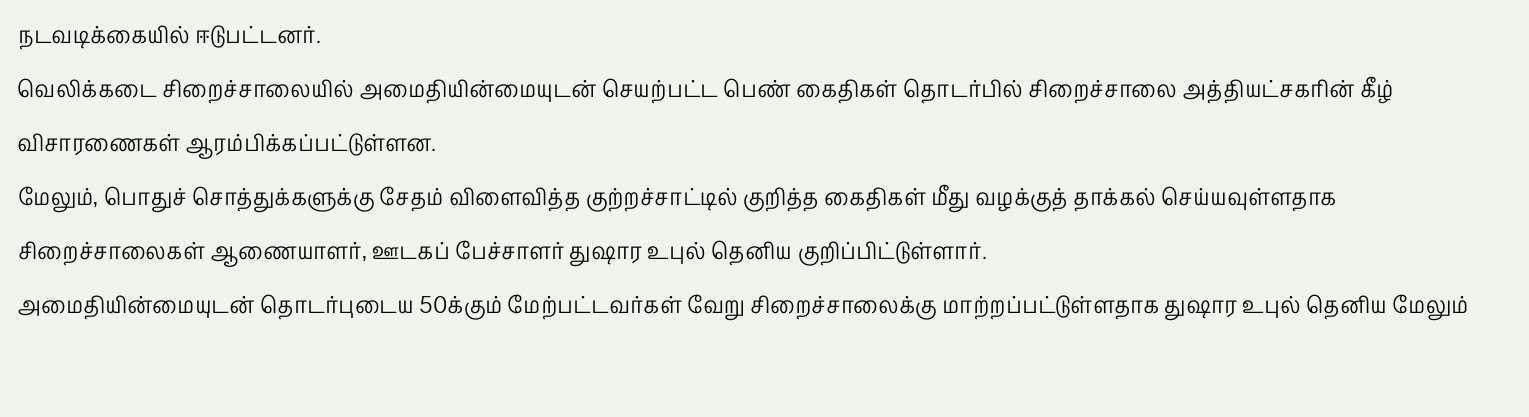நடவடிக்கையில் ஈடுபட்டனர்.
வெலிக்கடை சிறைச்சாலையில் அமைதியின்மையுடன் செயற்பட்ட பெண் கைதிகள் தொடர்பில் சிறைச்சாலை அத்தியட்சகரின் கீழ் விசாரணைகள் ஆரம்பிக்கப்பட்டுள்ளன.
மேலும், பொதுச் சொத்துக்களுக்கு சேதம் விளைவித்த குற்றச்சாட்டில் குறித்த கைதிகள் மீது வழக்குத் தாக்கல் செய்யவுள்ளதாக சிறைச்சாலைகள் ஆணையாளர், ஊடகப் பேச்சாளர் துஷார உபுல் தெனிய குறிப்பிட்டுள்ளார்.
அமைதியின்மையுடன் தொடர்புடைய 50க்கும் மேற்பட்டவர்கள் வேறு சிறைச்சாலைக்கு மாற்றப்பட்டுள்ளதாக துஷார உபுல் தெனிய மேலும்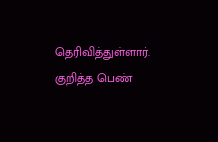தெரிவித்துள்ளார்.
குறித்த பெண்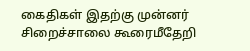கைதிகள் இதற்கு முன்னர் சிறைச்சாலை கூரைமீதேறி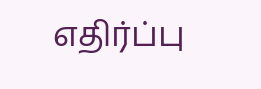எதிர்ப்பு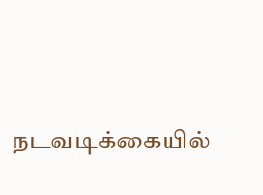நடவடிக்கையில்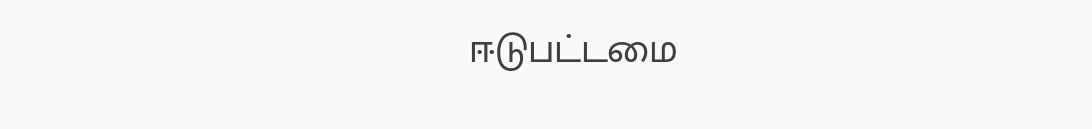ஈடுபட்டமை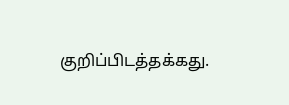குறிப்பிடத்தக்கது.